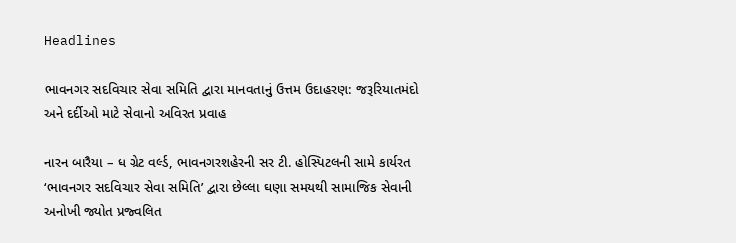Headlines

ભાવનગર સદવિચાર સેવા સમિતિ દ્વારા માનવતાનું ઉત્તમ ઉદાહરણ: જરૂરિયાતમંદો અને દર્દીઓ માટે સેવાનો અવિરત પ્રવાહ

નારન બારૈયા – ધ ગ્રેટ વર્લ્ડ, ભાવનગરશહેરની સર ટી. હોસ્પિટલની સામે કાર્યરત ‘ભાવનગર સદવિચાર સેવા સમિતિ’ દ્વારા છેલ્લા ઘણા સમયથી સામાજિક સેવાની અનોખી જ્યોત પ્રજ્વલિત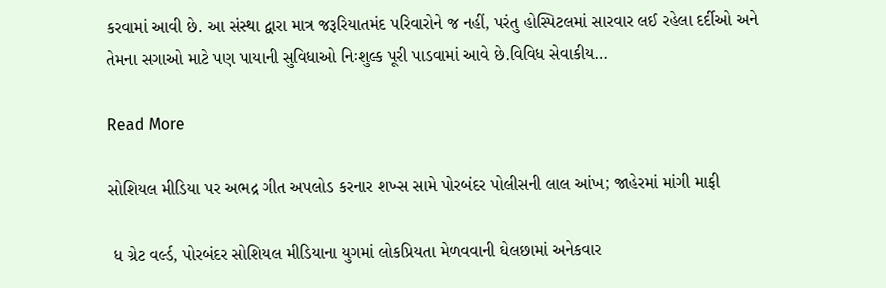કરવામાં આવી છે. આ સંસ્થા દ્વારા માત્ર જરૂરિયાતમંદ પરિવારોને જ નહીં, પરંતુ હોસ્પિટલમાં સારવાર લઈ રહેલા દર્દીઓ અને તેમના સગાઓ માટે પણ પાયાની સુવિધાઓ નિઃશુલ્ક પૂરી પાડવામાં આવે છે.વિવિધ સેવાકીય…

Read More

સોશિયલ મીડિયા પર અભદ્ર ગીત અપલોડ કરનાર શખ્સ સામે પોરબંદર પોલીસની લાલ આંખ; જાહેરમાં માંગી માફી

 ધ ગ્રેટ વર્લ્ડ, પોરબંદર સોશિયલ મીડિયાના યુગમાં લોકપ્રિયતા મેળવવાની ઘેલછામાં અનેકવાર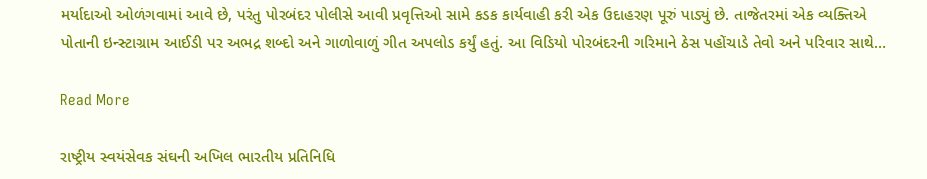મર્યાદાઓ ઓળંગવામાં આવે છે, પરંતુ પોરબંદર પોલીસે આવી પ્રવૃત્તિઓ સામે કડક કાર્યવાહી કરી એક ઉદાહરણ પૂરું પાડ્યું છે. તાજેતરમાં એક વ્યક્તિએ પોતાની ઇન્સ્ટાગ્રામ આઈડી પર અભદ્ર શબ્દો અને ગાળોવાળું ગીત અપલોડ કર્યું હતું. આ વિડિયો પોરબંદરની ગરિમાને ઠેસ પહોંચાડે તેવો અને પરિવાર સાથે…

Read More

રાષ્ટ્રીય સ્વયંસેવક સંઘની અખિલ ભારતીય પ્રતિનિધિ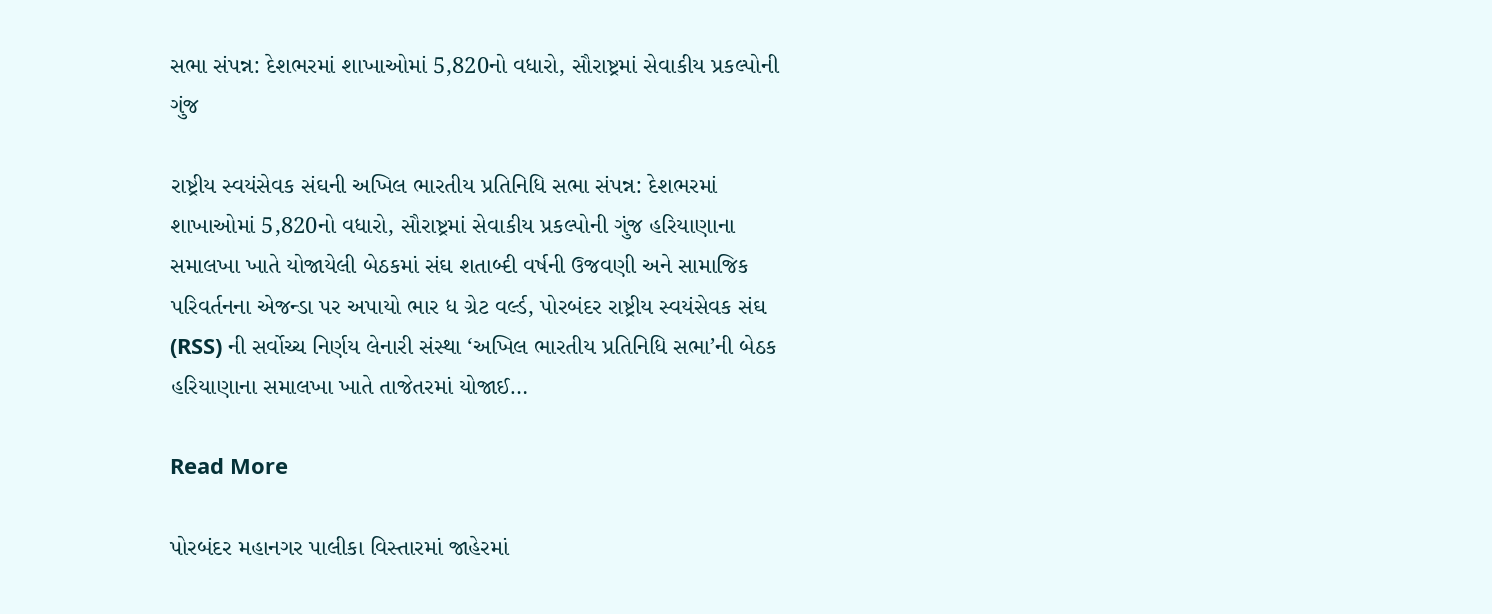સભા સંપન્ન: દેશભરમાં શાખાઓમાં 5,820નો વધારો, સૌરાષ્ટ્રમાં સેવાકીય પ્રકલ્પોની ગુંજ

રાષ્ટ્રીય સ્વયંસેવક સંઘની અખિલ ભારતીય પ્રતિનિધિ સભા સંપન્ન: દેશભરમાં શાખાઓમાં 5,820નો વધારો, સૌરાષ્ટ્રમાં સેવાકીય પ્રકલ્પોની ગુંજ હરિયાણાના સમાલખા ખાતે યોજાયેલી બેઠકમાં સંઘ શતાબ્દી વર્ષની ઉજવણી અને સામાજિક પરિવર્તનના એજન્ડા પર અપાયો ભાર ધ ગ્રેટ વર્લ્ડ, પોરબંદર રાષ્ટ્રીય સ્વયંસેવક સંઘ (RSS) ની સર્વોચ્ચ નિર્ણય લેનારી સંસ્થા ‘અખિલ ભારતીય પ્રતિનિધિ સભા’ની બેઠક હરિયાણાના સમાલખા ખાતે તાજેતરમાં યોજાઈ…

Read More

પોરબંદર મહાનગર પાલીકા વિસ્તારમાં જાહેરમાં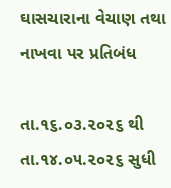ઘાસચારાના વેચાણ તથા નાખવા પર પ્રતિબંધ

તા.૧૬.૦૩.૨૦૨૬ થી તા.૧૪.૦૫.૨૦૨૬ સુધી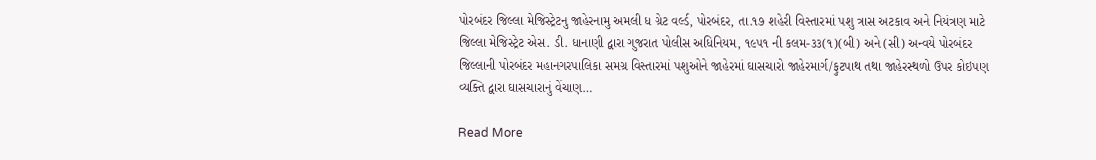પોરબંદર જિલ્લા મેજિસ્ટ્રેટનુ જાહેરનામુ અમલી ધ ગ્રેટ વર્લ્ડ, પોરબંદર, તા.૧૭ શહેરી વિસ્તારમાં પશુ ત્રાસ અટકાવ અને નિયંત્રણ માટે જિલ્લા મેજિસ્ટ્રેટ એસ. ડી. ધાનાણી દ્વારા ગુજરાત પોલીસ અધિનિયમ, ૧૯૫૧ ની કલમ-૩૩(૧)(બી) અને (સી) અન્વયે પોરબંદર જિલ્લાની પોરબંદર મહાનગરપાલિકા સમગ્ર વિસ્તારમાં પશુઓને જાહેરમાં ઘાસચારો જાહેરમાર્ગ/ફુટપાથ તથા જાહેરસ્થળો ઉપર કોઇપણ વ્યક્તિ દ્વારા ઘાસચારાનું વેંચાણ…

Read More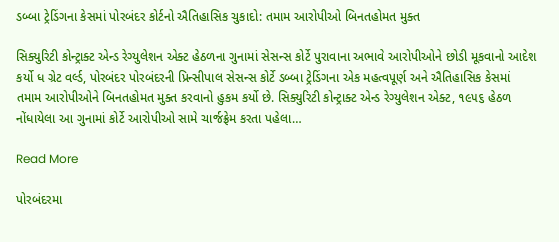ડબ્બા ટ્રેડિંગના કેસમાં પોરબંદર કોર્ટનો ઐતિહાસિક ચુકાદો: તમામ આરોપીઓ બિનતહોમત મુક્ત

સિક્યુરિટી કોન્ટ્રાક્ટ એન્ડ રેગ્યુલેશન એક્ટ હેઠળના ગુનામાં સેસન્સ કોર્ટે પુરાવાના અભાવે આરોપીઓને છોડી મૂકવાનો આદેશ કર્યો ધ ગ્રેટ વર્લ્ડ, પોરબંદર પોરબંદરની પ્રિન્સીપાલ સેસન્સ કોર્ટે ડબ્બા ટ્રેડિંગના એક મહત્વપૂર્ણ અને ઐતિહાસિક કેસમાં તમામ આરોપીઓને બિનતહોમત મુક્ત કરવાનો હુકમ કર્યો છે. સિક્યુરિટી કોન્ટ્રાક્ટ એન્ડ રેગ્યુલેશન એક્ટ, ૧૯૫૬ હેઠળ નોંધાયેલા આ ગુનામાં કોર્ટે આરોપીઓ સામે ચાર્જફ્રેમ કરતા પહેલા…

Read More

પોરબંદરમા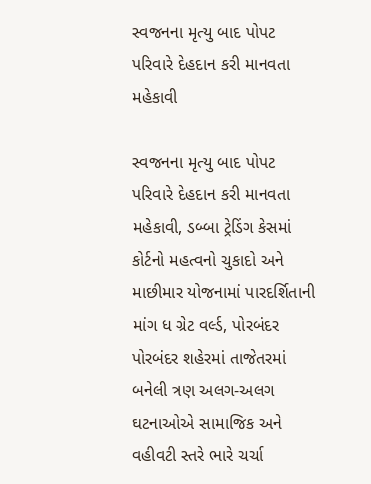સ્વજનના મૃત્યુ બાદ પોપટ પરિવારે દેહદાન કરી માનવતા મહેકાવી

સ્વજનના મૃત્યુ બાદ પોપટ પરિવારે દેહદાન કરી માનવતા મહેકાવી, ડબ્બા ટ્રેડિંગ કેસમાં કોર્ટનો મહત્વનો ચુકાદો અને માછીમાર યોજનામાં પારદર્શિતાની માંગ ધ ગ્રેટ વર્લ્ડ, પોરબંદર પોરબંદર શહેરમાં તાજેતરમાં બનેલી ત્રણ અલગ-અલગ ઘટનાઓએ સામાજિક અને વહીવટી સ્તરે ભારે ચર્ચા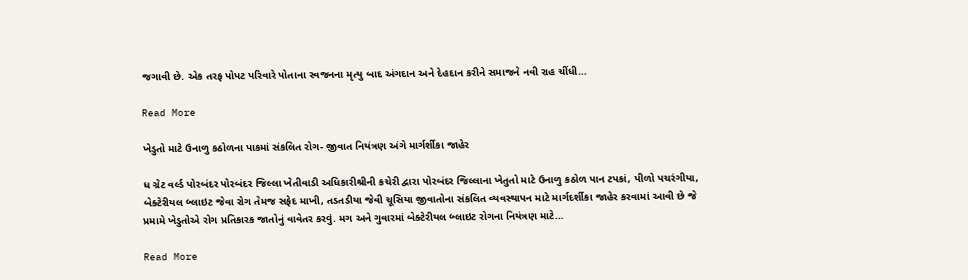જગાવી છે. એક તરફ પોપટ પરિવારે પોતાના સ્વજનના મૃત્યુ બાદ અંગદાન અને દેહદાન કરીને સમાજને નવી રાહ ચીંધી…

Read More

ખેડુતો માટે ઉનાળુ કઠોળના પાકમાં સંકલિત રોગ- જીવાત નિયંત્રણ અંગે માર્ગર્શીકા જાહેર

ધ ગ્રેટ વર્લ્ડ પોરબંદર પોરબંદર જિલ્લા ખેતીવાડી અધિકારીશ્રીની કચેરી દ્વારા પોરબંદર જિલ્લાના ખેતુતો માટે ઉનાળુ કઠોળ પાન ટપકાં, પીળો પચરંગીયા, બેક્ટેરીયલ બ્લાઇટ જેવા રોગ તેમજ સફેદ માખી, તડતડીયા જેવી ચૂસિયા જીવાતોના સંકલિત વ્યવસ્થાપન માટે માર્ગદર્શીકા જાહેર કરવામાં આવી છે જે પ્રમામે ખેડુતોએ રોગ પ્રતિકારક જાતોનું વાવેતર કરવું. મગ અને ગુવારમાં બેક્ટેરીયલ બ્લાઇટ રોગના નિયંત્રણ માટે…

Read More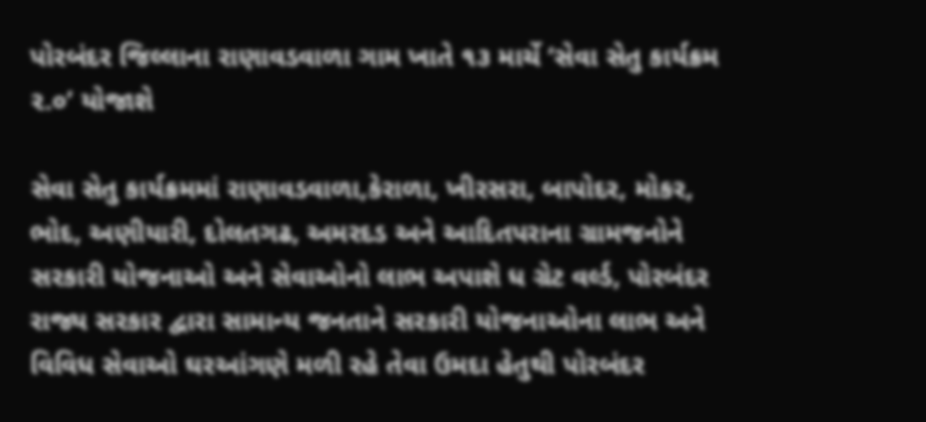પોરબંદર જિલ્લાના રાણાવડવાળા ગામ ખાતે ૧૩ માર્ચે ‘સેવા સેતુ કાર્યક્રમ ૨.૦’ યોજાશે

સેવા સેતુ કાર્યક્રમમાં રાણાવડવાળા,કેરાળા, ખીરસરા, બાપોદર, મોકર, ભોદ, અણીયારી, દોલતગઢ, અમરદડ અને આદિતપરાના ગ્રામજનોને સરકારી યોજનાઓ અને સેવાઓનો લાભ અપાશે ધ ગ્રેટ વર્લ્ડ, પોરબંદર રાજ્ય સરકાર દ્વારા સામાન્ય જનતાને સરકારી યોજનાઓના લાભ અને વિવિધ સેવાઓ ઘરઆંગણે મળી રહે તેવા ઉમદા હેતુથી પોરબંદર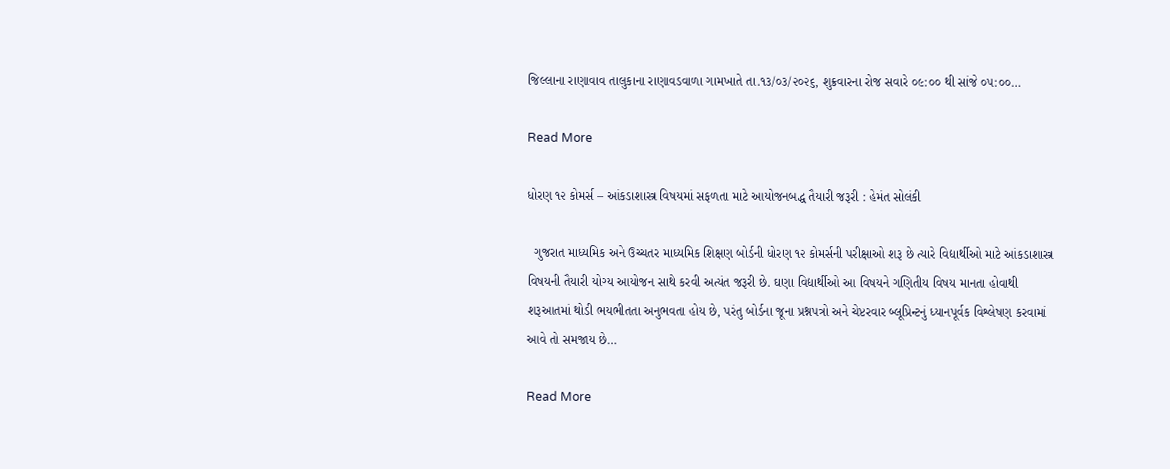જિલ્લાના રાણાવાવ તાલુકાના રાણાવડવાળા ગામખાતે તા.૧૩/૦૩/૨૦૨૬, શુક્રવારના રોજ સવારે ૦૯:૦૦ થી સાંજે ૦૫:૦૦…

Read More

ધોરણ ૧૨ કોમર્સ – આંકડાશાસ્ત્ર વિષયમાં સફળતા માટે આયોજનબદ્ધ તૈયારી જરૂરી : હેમંત સોલંકી

  ગુજરાત માધ્યમિક અને ઉચ્ચતર માધ્યમિક શિક્ષણ બોર્ડની ધોરણ ૧૨ કોમર્સની પરીક્ષાઓ શરૂ છે ત્યારે વિદ્યાર્થીઓ માટે આંકડાશાસ્ત્ર વિષયની તૈયારી યોગ્ય આયોજન સાથે કરવી અત્યંત જરૂરી છે. ઘણા વિદ્યાર્થીઓ આ વિષયને ગણિતીય વિષય માનતા હોવાથી શરૂઆતમાં થોડી ભયભીતતા અનુભવતા હોય છે, પરંતુ બોર્ડના જૂના પ્રશ્નપત્રો અને ચેપ્ટરવાર બ્લૂપ્રિન્ટનું ધ્યાનપૂર્વક વિશ્લેષણ કરવામાં આવે તો સમજાય છે…

Read More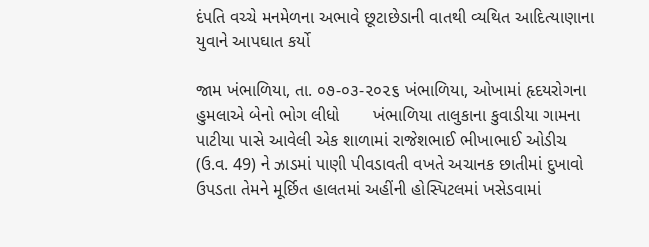દંપતિ વચ્ચે મનમેળના અભાવે છૂટાછેડાની વાતથી વ્યથિત આદિત્યાણાના યુવાને આપઘાત કર્યો

જામ ખંભાળિયા, તા. ૦૭-૦૩-૨૦૨૬ ખંભાળિયા, ઓખામાં હૃદયરોગના હુમલાએ બેનો ભોગ લીધો       ખંભાળિયા તાલુકાના કુવાડીયા ગામના પાટીયા પાસે આવેલી એક શાળામાં રાજેશભાઈ ભીખાભાઈ ઓડીચ (ઉ.વ. 49) ને ઝાડમાં પાણી પીવડાવતી વખતે અચાનક છાતીમાં દુખાવો ઉપડતા તેમને મૂર્છિત હાલતમાં અહીંની હોસ્પિટલમાં ખસેડવામાં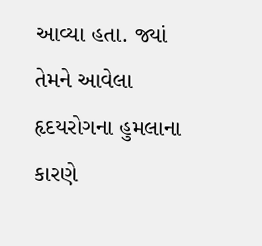આવ્યા હતા. જ્યાં તેમને આવેલા હૃદયરોગના હુમલાના કારણે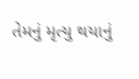તેમનું મૃત્યુ થયાનું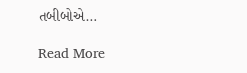તબીબોએ…

Read More